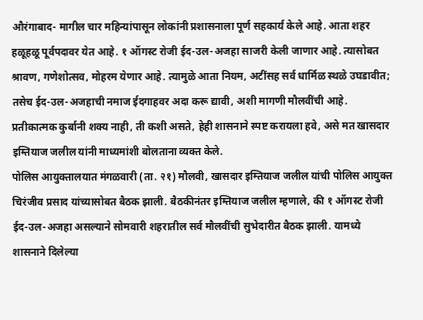औरंगाबाद- मागील चार महिन्यांपासून लोकांनी प्रशासनाला पूर्ण सहकार्य केले आहे. आता शहर हळूहळू पूर्वपदावर येत आहे. १ ऑगस्ट रोजी ईद-उल-अजहा साजरी केली जाणार आहे. त्यासोबत श्रावण, गणेशोत्सव, मोहरम येणार आहे. त्यामुळे आता नियम, अटींसह सर्व धार्मिळ स्थळे उघडावीत; तसेच ईद-उल-अजहाची नमाज ईदगाहवर अदा करू द्यावी, अशी मागणी मौलवींची आहे. प्रतीकात्मक कुर्बानी शक्य नाही, ती कशी असते, हेही शासनाने स्पष्ट करायला हवे, असे मत खासदार इम्तियाज जलील यांनी माध्यमांशी बोलताना व्यक्त केले.
पोलिस आयुक्तालयात मंगळवारी (ता. २१) मौलवी, खासदार इम्तियाज जलील यांची पोलिस आयुक्त चिरंजीव प्रसाद यांच्यासोबत बैठक झाली. बैठकीनंतर इम्तियाज जलील म्हणाले, की १ ऑगस्ट रोजी ईद-उल-अजहा असल्याने सोमवारी शहरातील सर्व मौलवींची सुभेदारीत बैठक झाली. यामध्ये शासनाने दिलेल्या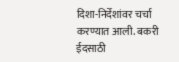दिशा-निर्देशांवर चर्चा करण्यात आली. बकरी ईदसाठी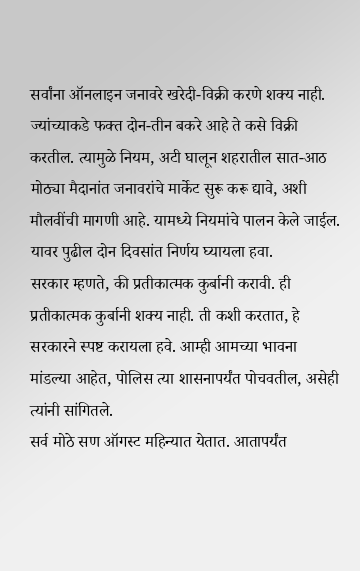सर्वांना ऑनलाइन जनावरे खरेदी-विक्री करणे शक्य नाही. ज्यांच्याकडे फक्त दोन-तीन बकरे आहे ते कसे विक्री करतील. त्यामुळे नियम, अटी घालून शहरातील सात-आठ मोठ्या मैदानांत जनावरांचे मार्केट सुरू करू द्यावे, अशी मौलवींची मागणी आहे. यामध्ये नियमांचे पालन केले जाईल. यावर पुढील दोन दिवसांत निर्णय घ्यायला हवा.
सरकार म्हणते, की प्रतीकात्मक कुर्बानी करावी. ही प्रतीकात्मक कुर्बानी शक्य नाही. ती कशी करतात, हे सरकारने स्पष्ट करायला हवे. आम्ही आमच्या भावना मांडल्या आहेत, पोलिस त्या शासनापर्यंत पोचवतील, असेही त्यांनी सांगितले.
सर्व मोठे सण ऑगस्ट महिन्यात येतात. आतापर्यंत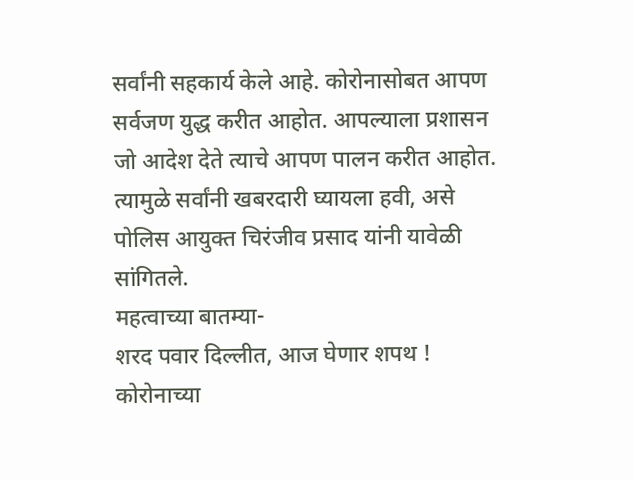सर्वांनी सहकार्य केले आहे. कोरोनासोबत आपण सर्वजण युद्ध करीत आहोत. आपल्याला प्रशासन जो आदेश देते त्याचे आपण पालन करीत आहोत. त्यामुळे सर्वांनी खबरदारी घ्यायला हवी, असे पोलिस आयुक्त चिरंजीव प्रसाद यांनी यावेळी सांगितले.
महत्वाच्या बातम्या-
शरद पवार दिल्लीत, आज घेणार शपथ !
कोरोनाच्या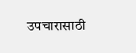उपचारासाठी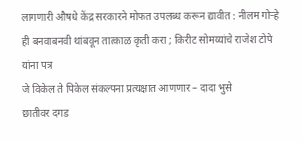लागणारी औषधे केंद्र सरकारने मोफत उपलब्ध करून द्यावीत : नीलम गोऱ्हे
ही बनवाबनवी थांबवून तात्काळ कृती करा ; किरीट सोमय्यांचे राजेश टोपे यांना पत्र
जे विकेल ते पिकेल संकल्पना प्रत्यक्षात आणणार – दादा भुसे
छातीवर दगड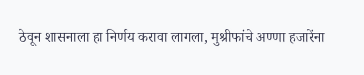ठेवून शासनाला हा निर्णय करावा लागला, मुश्रीफांचे अण्णा हजारेंना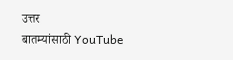उत्तर
बातम्यांसाठी YouTube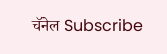चॅनेल Subscribe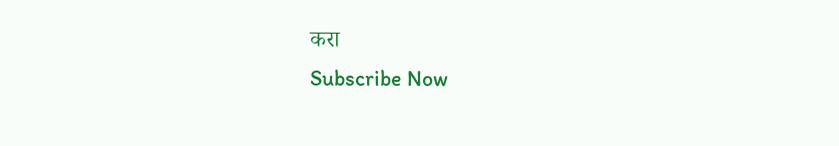करा
Subscribe Now